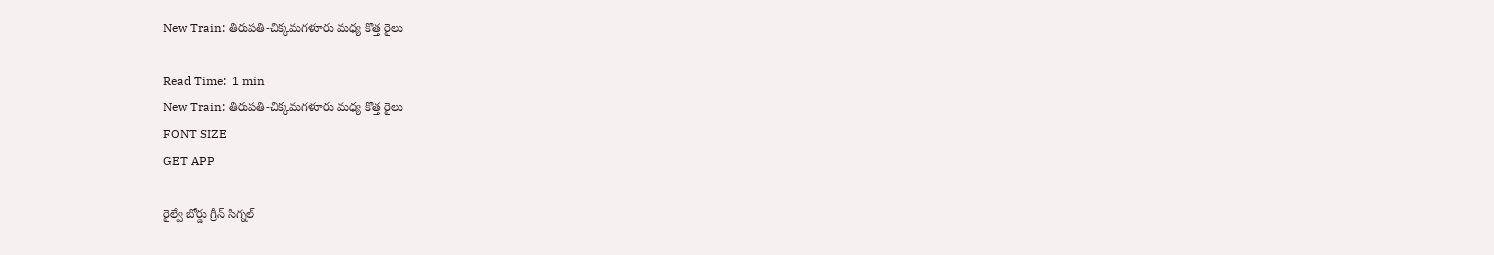New Train: తిరుపతి-చిక్కమగళూరు మధ్య కొత్త రైలు

Read Time:  1 min
New Train: తిరుపతి-చిక్కమగళూరు మధ్య కొత్త రైలు
FONT SIZE
GET APP

రైల్వే బోర్డు గ్రీన్ సిగ్నల్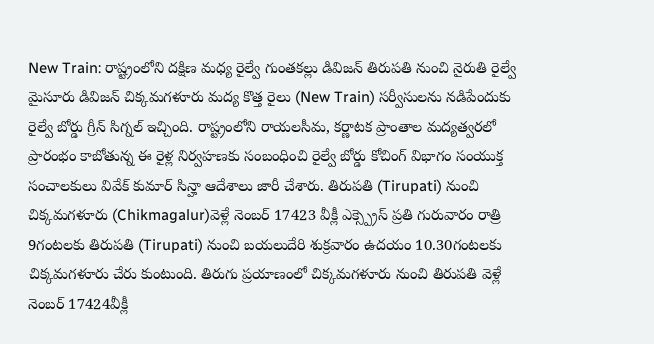New Train: రాష్ట్రంలోని దక్షిణ మధ్య రైల్వే గుంతకల్లు డివిజన్ తిరుపతి నుంచి నైరుతి రైల్వే మైసూరు డివిజన్ చిక్కమగళూరు మద్య కొత్త రైలు (New Train) సర్వీసులను నడిపేందుకు రైల్వే బోర్డు గ్రీన్ సిగ్నల్ ఇచ్చింది. రాష్ట్రంలోని రాయలసీమ, కర్ణాటక ప్రాంతాల మద్యత్వరలో ప్రారంభం కాబోతున్న ఈ రైళ్ల నిర్వహణకు సంబంధించి రైల్వే బోర్డు కోచింగ్ విభాగం సంయుక్త సంచాలకులు వివేక్ కుమార్ సిన్హా ఆదేశాలు జారీ చేశారు. తిరుపతి (Tirupati) నుంచి చిక్కమగళూరు (Chikmagalur)వెళ్లే నెంబర్ 17423 వీక్లీ ఎక్స్ప్రెస్ ప్రతి గురువారం రాత్రి 9గంటలకు తిరుపతి (Tirupati) నుంచి బయలుదేరి శుక్రవారం ఉదయం 10.30గంటలకు చిక్కమగళూరు చేరు కుంటుంది. తిరుగు ప్రయాణంలో చిక్కమగళూరు నుంచి తిరుపతి వెళ్లే నెంబర్ 17424వీక్లీ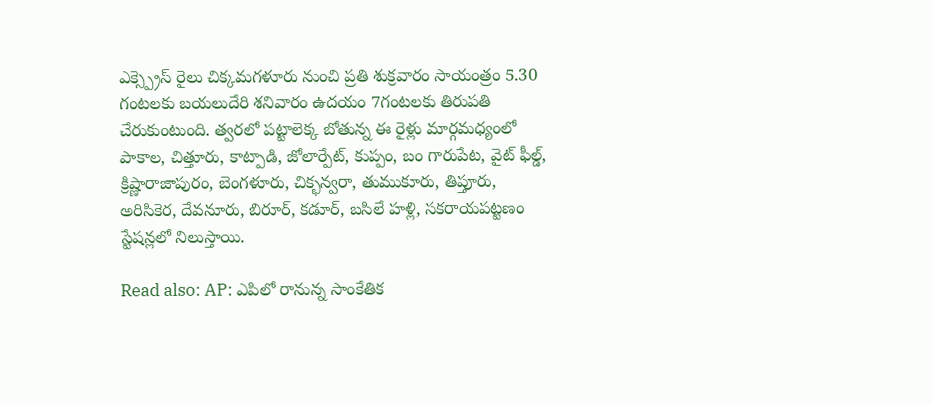ఎక్స్ప్రెస్ రైలు చిక్కమగళూరు నుంచి ప్రతి శుక్రవారం సాయంత్రం 5.30 గంటలకు బయలుదేరి శనివారం ఉదయం 7గంటలకు తిరుపతి చేరుకుంటుంది. త్వరలో పట్టాలెక్క బోతున్న ఈ రైళ్లు మార్గమధ్యంలో పాకాల, చిత్తూరు, కాట్పాడి, జోలార్పేట్, కుప్పం, బం గారుపేట, వైట్ ఫీల్డ్, క్రిష్ణారాజాపురం, బెంగళూరు, చిక్భన్వరా, తుముకూరు, తిప్తూరు, అరిసికెర, దేవనూరు, బిరూర్, కడూర్, బసిలే హళ్లి, సకరాయపట్టణం స్టేషన్లలో నిలుస్తాయి.

Read also: AP: ఎపిలో రానున్న సాంకేతిక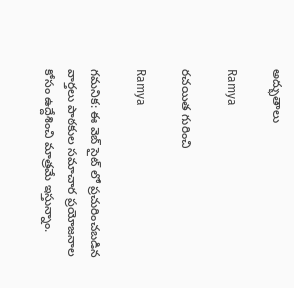అద్భుతాలు

Ramya

రచయిత గురించి

Ramya

గమనిక: ఈ వెబ్ సైట్ లో ప్రచురించబడిన వార్తలు పాఠకుల సమాచార ప్రయోజనాల కోసం ఉద్దేశించి మాత్రమే ఇస్తున్నాం.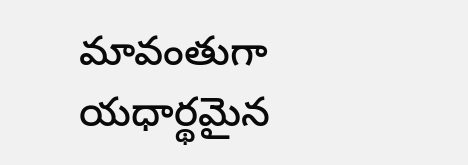మావంతుగా యధార్థమైన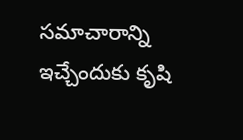సమాచారాన్ని ఇచ్చేందుకు కృషి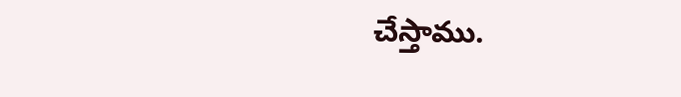చేస్తాము.